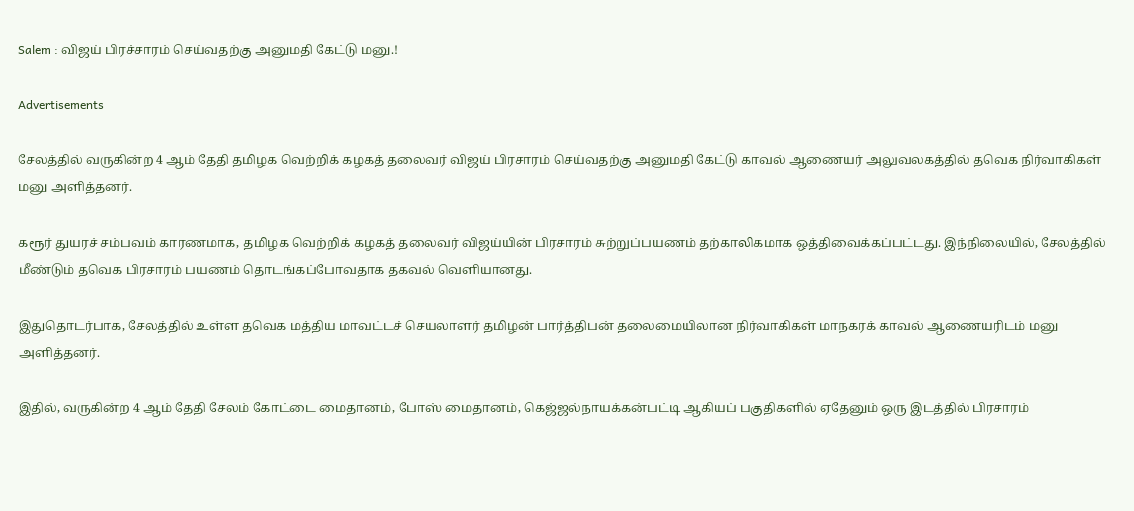Salem : விஜய் பிரச்சாரம் செய்வதற்கு அனுமதி கேட்டு மனு.!

Advertisements

சேலத்தில் வருகின்ற 4 ஆம் தேதி தமிழக வெற்றிக் கழகத் தலைவர் விஜய் பிரசாரம் செய்வதற்கு அனுமதி கேட்டு காவல் ஆணையர் அலுவலகத்தில் தவெக நிர்வாகிகள் மனு அளித்தனர்.

கரூர் துயரச் சம்பவம் காரணமாக, தமிழக வெற்றிக் கழகத் தலைவர் விஜய்யின் பிரசாரம் சுற்றுப்பயணம் தற்காலிகமாக ஒத்திவைக்கப்பட்டது. இந்நிலையில், சேலத்தில் மீண்டும் தவெக பிரசாரம் பயணம் தொடங்கப்போவதாக தகவல் வெளியானது.

இதுதொடர்பாக, சேலத்தில் உள்ள தவெக மத்திய மாவட்டச் செயலாளர் தமிழன் பார்த்திபன் தலைமையிலான நிர்வாகிகள் மாநகரக் காவல் ஆணையரிடம் மனு அளித்தனர்.

இதில், வருகின்ற 4 ஆம் தேதி சேலம் கோட்டை மைதானம், போஸ் மைதானம், கெஜ்ஜல்நாயக்கன்பட்டி ஆகியப் பகுதிகளில் ஏதேனும் ஒரு இடத்தில் பிரசாரம்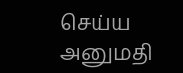செய்ய அனுமதி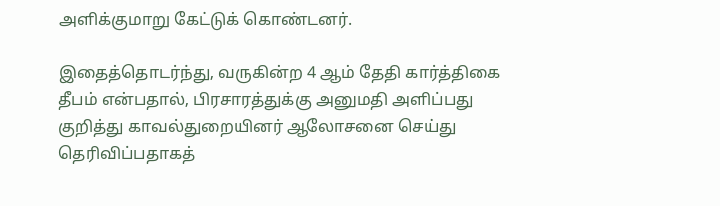அளிக்குமாறு கேட்டுக் கொண்டனர்.

இதைத்தொடர்ந்து, வருகின்ற 4 ஆம் தேதி கார்த்திகை தீபம் என்பதால், பிரசாரத்துக்கு அனுமதி அளிப்பது குறித்து காவல்துறையினர் ஆலோசனை செய்து தெரிவிப்பதாகத்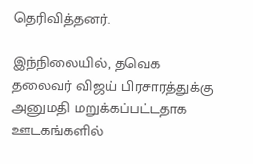தெரிவித்தனர்.

இந்நிலையில், தவெக தலைவர் விஜய் பிரசாரத்துக்கு அனுமதி மறுக்கப்பட்டதாக ஊடகங்களில்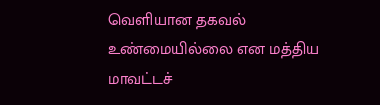வெளியான தகவல் உண்மையில்லை என மத்திய மாவட்டச்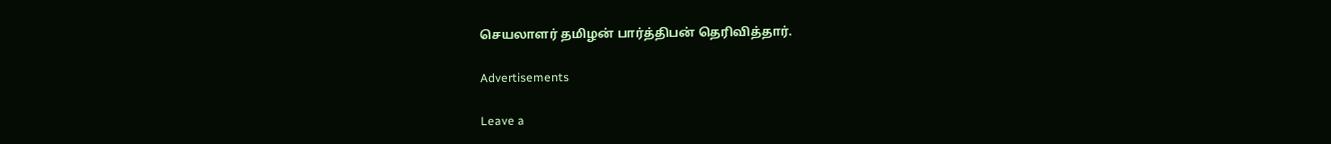செயலாளர் தமிழன் பார்த்திபன் தெரிவித்தார்.

Advertisements

Leave a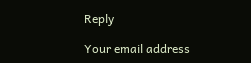Reply

Your email address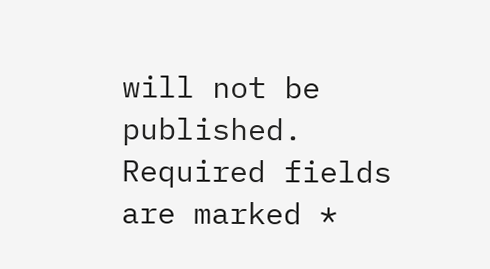will not be published. Required fields are marked *